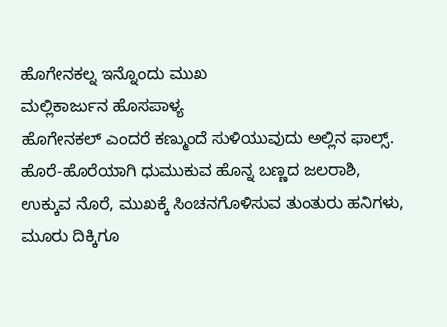ಹೊಗೇನಕಲ್ನ ಇನ್ನೊಂದು ಮುಖ
ಮಲ್ಲಿಕಾರ್ಜುನ ಹೊಸಪಾಳ್ಯ
ಹೊಗೇನಕಲ್ ಎಂದರೆ ಕಣ್ಮುಂದೆ ಸುಳಿಯುವುದು ಅಲ್ಲಿನ ಫಾಲ್ಸ್. ಹೊರೆ-ಹೊರೆಯಾಗಿ ಧುಮುಕುವ ಹೊನ್ನ ಬಣ್ಣದ ಜಲರಾಶಿ, ಉಕ್ಕುವ ನೊರೆ, ಮುಖಕ್ಕೆ ಸಿಂಚನಗೊಳಿಸುವ ತುಂತುರು ಹನಿಗಳು, ಮೂರು ದಿಕ್ಕಿಗೂ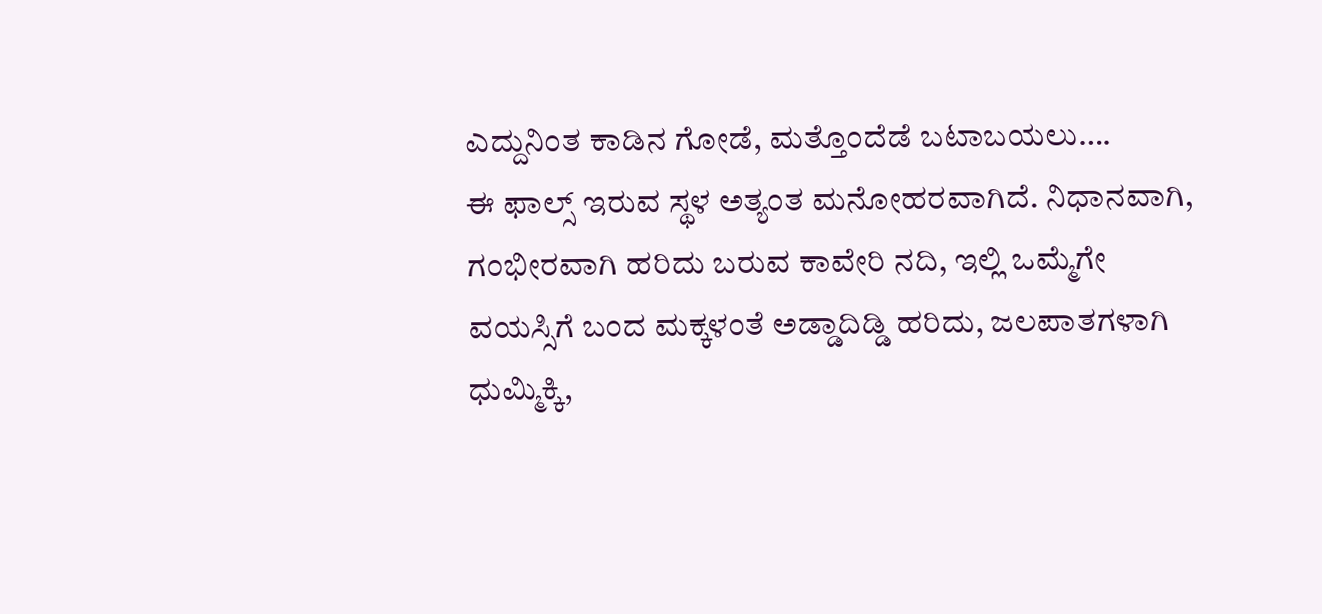ಎದ್ದುನಿಂತ ಕಾಡಿನ ಗೋಡೆ, ಮತ್ತೊಂದೆಡೆ ಬಟಾಬಯಲು….
ಈ ಫಾಲ್ಸ್ ಇರುವ ಸ್ಥಳ ಅತ್ಯಂತ ಮನೋಹರವಾಗಿದೆ. ನಿಧಾನವಾಗಿ, ಗಂಭೀರವಾಗಿ ಹರಿದು ಬರುವ ಕಾವೇರಿ ನದಿ, ಇಲ್ಲಿ ಒಮ್ಮೆಗೇ ವಯಸ್ಸಿಗೆ ಬಂದ ಮಕ್ಕಳಂತೆ ಅಡ್ಡಾದಿಡ್ಡಿ ಹರಿದು, ಜಲಪಾತಗಳಾಗಿ ಧುಮ್ಮಿಕ್ಕಿ,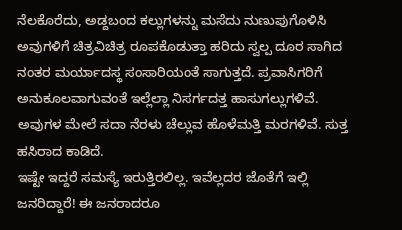ನೆಲಕೊರೆದು, ಅಡ್ದಬಂದ ಕಲ್ಲುಗಳನ್ನು ಮಸೆದು ನುಣುಪುಗೊಳಿಸಿ ಅವುಗಳಿಗೆ ಚಿತ್ರವಿಚಿತ್ರ ರೂಪಕೊಡುತ್ತಾ ಹರಿದು ಸ್ವಲ್ಪ ದೂರ ಸಾಗಿದ ನಂತರ ಮರ್ಯಾದಸ್ಥ ಸಂಸಾರಿಯಂತೆ ಸಾಗುತ್ತದೆ. ಪ್ರವಾಸಿಗರಿಗೆ ಅನುಕೂಲವಾಗುವಂತೆ ಇಲ್ಲೆಲ್ಲಾ ನಿಸರ್ಗದತ್ತ ಹಾಸುಗಲ್ಲುಗಳಿವೆ. ಅವುಗಳ ಮೇಲೆ ಸದಾ ನೆರಳು ಚೆಲ್ಲುವ ಹೊಳೆಮತ್ತಿ ಮರಗಳಿವೆ. ಸುತ್ತ ಹಸಿರಾದ ಕಾಡಿದೆ.
ಇಷ್ಟೇ ಇದ್ದರೆ ಸಮಸ್ಯೆ ಇರುತ್ತಿರಲಿಲ್ಲ. ಇವೆಲ್ಲದರ ಜೊತೆಗೆ ಇಲ್ಲಿ ಜನರಿದ್ದಾರೆ! ಈ ಜನರಾದರೂ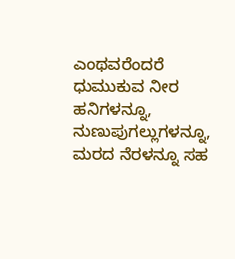ಎಂಥವರೆಂದರೆ ಧುಮುಕುವ ನೀರ ಹನಿಗಳನ್ನೂ, ನುಣುಪುಗಲ್ಲುಗಳನ್ನೂ, ಮರದ ನೆರಳನ್ನೂ ಸಹ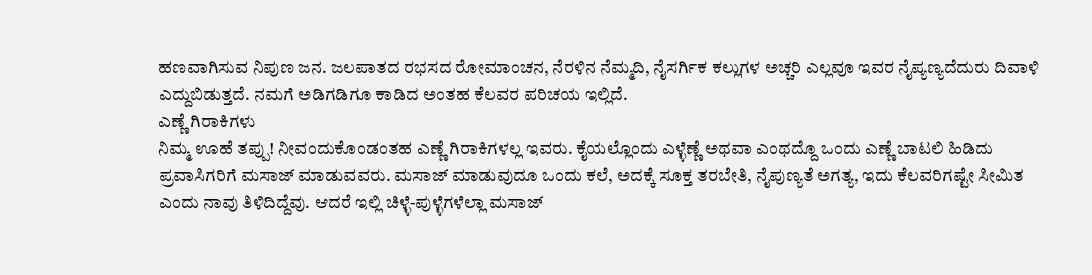ಹಣವಾಗಿಸುವ ನಿಪುಣ ಜನ. ಜಲಪಾತದ ರಭಸದ ರೋಮಾಂಚನ, ನೆರಳಿನ ನೆಮ್ಮದಿ, ನೈಸರ್ಗಿಕ ಕಲ್ಲುಗಳ ಅಚ್ಚರಿ ಎಲ್ಲವೂ ಇವರ ನೈಪ್ಯಣ್ಯದೆದುರು ದಿವಾಳಿ ಎದ್ದುಬಿಡುತ್ತದೆ. ನಮಗೆ ಅಡಿಗಡಿಗೂ ಕಾಡಿದ ಅಂತಹ ಕೆಲವರ ಪರಿಚಯ ಇಲ್ಲಿದೆ.
ಎಣ್ಣೆ ಗಿರಾಕಿಗಳು
ನಿಮ್ಮ ಊಹೆ ತಪ್ಪು! ನೀವಂದುಕೊಂಡಂತಹ ಎಣ್ಣೆ ಗಿರಾಕಿಗಳಲ್ಲ ಇವರು. ಕೈಯಲ್ಲೊಂದು ಎಳ್ಳೆಣ್ಣೆ ಅಥವಾ ಎಂಥದ್ದೊ ಒಂದು ಎಣ್ಣೆ ಬಾಟಲಿ ಹಿಡಿದು ಪ್ರವಾಸಿಗರಿಗೆ ಮಸಾಜ್ ಮಾಡುವವರು. ಮಸಾಜ್ ಮಾಡುವುದೂ ಒಂದು ಕಲೆ, ಅದಕ್ಕೆ ಸೂಕ್ತ ತರಬೇತಿ, ನೈಪುಣ್ಯತೆ ಅಗತ್ಯ, ಇದು ಕೆಲವರಿಗಷ್ಟೇ ಸೀಮಿತ ಎಂದು ನಾವು ತಿಳಿದಿದ್ದೆವು. ಆದರೆ ಇಲ್ಲಿ ಚಿಳ್ಳೆ-ಪುಳ್ಳೆಗಳೆಲ್ಲಾ ಮಸಾಜ್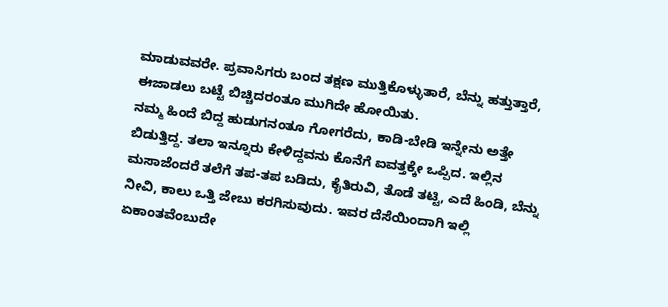ಮಾಡುವವರೇ. ಪ್ರವಾಸಿಗರು ಬಂದ ತಕ್ಷಣ ಮುತ್ತಿಕೊಳ್ಳುತಾರೆ, ಬೆನ್ನು ಹತ್ತುತ್ತಾರೆ, ಈಜಾಡಲು ಬಟ್ಟೆ ಬಿಚ್ಚಿದರಂತೂ ಮುಗಿದೇ ಹೋಯಿತು.
ನಮ್ಮ ಹಿಂದೆ ಬಿದ್ದ ಹುಡುಗನಂತೂ ಗೋಗರೆದು, ಕಾಡಿ-ಬೇಡಿ ಇನ್ನೇನು ಅತ್ತೇ ಬಿಡುತ್ತಿದ್ದ. ತಲಾ ಇನ್ನೂರು ಕೇಳಿದ್ದವನು ಕೊನೆಗೆ ಐವತ್ತಕ್ಕೇ ಒಪ್ಪಿದ. ಇಲ್ಲಿನ ಮಸಾಜೆಂದರೆ ತಲೆಗೆ ತಪ-ತಪ ಬಡಿದು, ಕೈತಿರುವಿ, ತೊಡೆ ತಟ್ಟಿ, ಎದೆ ಹಿಂಡಿ, ಬೆನ್ನು ನೀವಿ, ಕಾಲು ಒತ್ತಿ ಜೇಬು ಕರಗಿಸುವುದು. ಇವರ ದೆಸೆಯಿಂದಾಗಿ ಇಲ್ಲಿ ಏಕಾಂತವೆಂಬುದೇ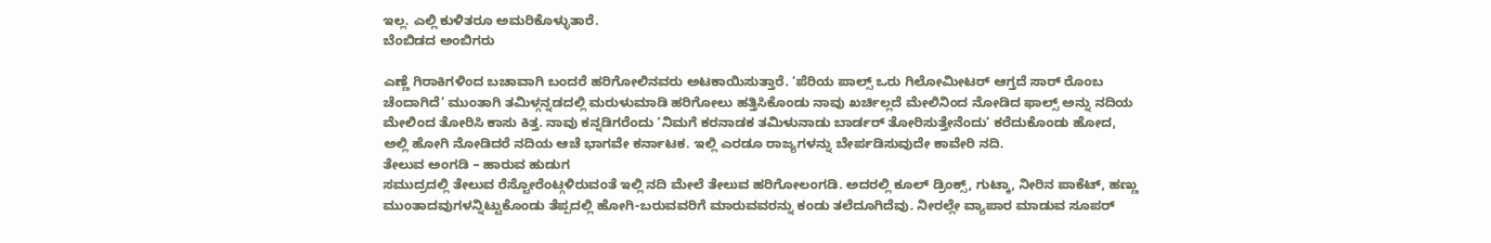ಇಲ್ಲ. ಎಲ್ಲಿ ಕುಳಿತರೂ ಅಮರಿಕೊಳ್ಳುತಾರೆ.
ಬೆಂಬಿಡದ ಅಂಬಿಗರು

ಎಣ್ಣೆ ಗಿರಾಕಿಗಳಿಂದ ಬಚಾವಾಗಿ ಬಂದರೆ ಹರಿಗೋಲಿನವರು ಅಟಕಾಯಿಸುತ್ತಾರೆ. ‘ಪೆರಿಯ ಪಾಲ್ಸ್ ಒರು ಗಿಲೋಮೀಟರ್ ಆಗ್ತದೆ ಸಾರ್ ರೊಂಬ ಚೆಂದಾಗಿದೆ’ ಮುಂತಾಗಿ ತಮಿಳ್ಗನ್ನಡದಲ್ಲಿ ಮರುಳುಮಾಡಿ ಹರಿಗೋಲು ಹತ್ತಿಸಿಕೊಂಡು ನಾವು ಖರ್ಚಿಲ್ಲದೆ ಮೇಲಿನಿಂದ ನೋಡಿದ ಫಾಲ್ಸ್ ಅನ್ನು ನದಿಯ ಮೇಲಿಂದ ತೋರಿಸಿ ಕಾಸು ಕಿತ್ತ. ನಾವು ಕನ್ನಡಿಗರೆಂದು ‘ನಿಮಗೆ ಕರನಾಡಕ ತಮಿಳುನಾಡು ಬಾರ್ಡರ್ ತೋರಿಸುತ್ತೇನೆಂದು’ ಕರೆದುಕೊಂಡು ಹೋದ, ಅಲ್ಲಿ ಹೋಗಿ ನೋಡಿದರೆ ನದಿಯ ಆಚೆ ಭಾಗವೇ ಕರ್ನಾಟಕ. ಇಲ್ಲಿ ಎರಡೂ ರಾಜ್ಯಗಳನ್ನು ಬೇರ್ಪಡಿಸುವುದೇ ಕಾವೇರಿ ನದಿ.
ತೇಲುವ ಅಂಗಡಿ – ಹಾರುವ ಹುಡುಗ
ಸಮುದ್ರದಲ್ಲಿ ತೇಲುವ ರೆಸ್ಟೋರೆಂಟ್ಗಳಿರುವಂತೆ ಇಲ್ಲಿ ನದಿ ಮೇಲೆ ತೇಲುವ ಹರಿಗೋಲಂಗಡಿ. ಅದರಲ್ಲಿ ಕೂಲ್ ಡ್ರಿಂಕ್ಸ್, ಗುಟ್ಕಾ, ನೀರಿನ ಪಾಕೆಟ್, ಹಣ್ಣು ಮುಂತಾದವುಗಳನ್ನಿಟ್ಟುಕೊಂಡು ತೆಪ್ಪದಲ್ಲಿ ಹೋಗಿ-ಬರುವವರಿಗೆ ಮಾರುವವರನ್ನು ಕಂಡು ತಲೆದೂಗಿದೆವು. ನೀರಲ್ಲೇ ವ್ಯಾಪಾರ ಮಾಡುವ ಸೂಪರ್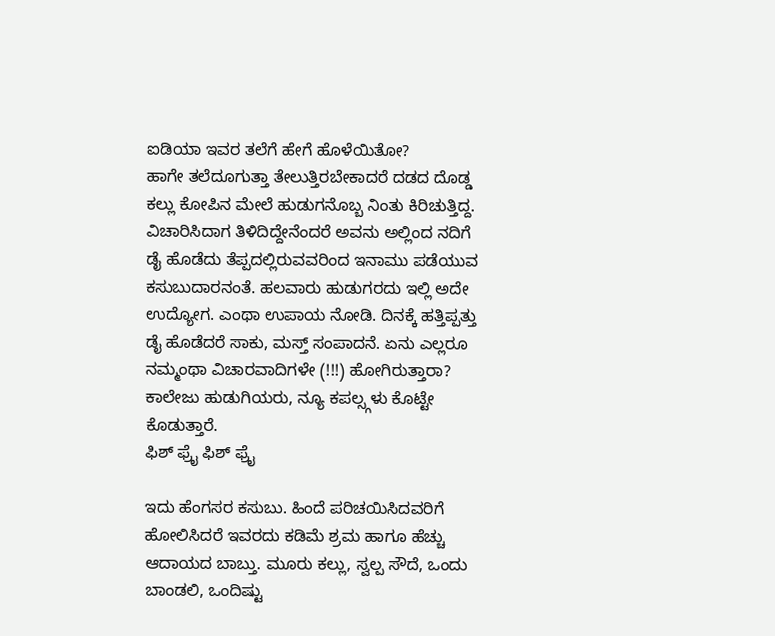ಐಡಿಯಾ ಇವರ ತಲೆಗೆ ಹೇಗೆ ಹೊಳೆಯಿತೋ?
ಹಾಗೇ ತಲೆದೂಗುತ್ತಾ ತೇಲುತ್ತಿರಬೇಕಾದರೆ ದಡದ ದೊಡ್ಡ ಕಲ್ಲು ಕೋಪಿನ ಮೇಲೆ ಹುಡುಗನೊಬ್ಬ ನಿಂತು ಕಿರಿಚುತ್ತಿದ್ದ. ವಿಚಾರಿಸಿದಾಗ ತಿಳಿದಿದ್ದೇನೆಂದರೆ ಅವನು ಅಲ್ಲಿಂದ ನದಿಗೆ ಡೈ ಹೊಡೆದು ತೆಪ್ಪದಲ್ಲಿರುವವರಿಂದ ಇನಾಮು ಪಡೆಯುವ ಕಸುಬುದಾರನಂತೆ. ಹಲವಾರು ಹುಡುಗರದು ಇಲ್ಲಿ ಅದೇ ಉದ್ಯೋಗ. ಎಂಥಾ ಉಪಾಯ ನೋಡಿ. ದಿನಕ್ಕೆ ಹತ್ತಿಪ್ಪತ್ತು ಡೈ ಹೊಡೆದರೆ ಸಾಕು, ಮಸ್ತ್ ಸಂಪಾದನೆ. ಏನು ಎಲ್ಲರೂ ನಮ್ಮಂಥಾ ವಿಚಾರವಾದಿಗಳೇ (!!!) ಹೋಗಿರುತ್ತಾರಾ? ಕಾಲೇಜು ಹುಡುಗಿಯರು, ನ್ಯೂ ಕಪಲ್ಸ್ಗಳು ಕೊಟ್ಟೇ ಕೊಡುತ್ತಾರೆ.
ಫಿಶ್ ಫ್ರೈ ಫಿಶ್ ಫ್ರೈ

ಇದು ಹೆಂಗಸರ ಕಸುಬು. ಹಿಂದೆ ಪರಿಚಯಿಸಿದವರಿಗೆ ಹೋಲಿಸಿದರೆ ಇವರದು ಕಡಿಮೆ ಶ್ರಮ ಹಾಗೂ ಹೆಚ್ಚು ಆದಾಯದ ಬಾಬ್ತು. ಮೂರು ಕಲ್ಲು, ಸ್ವಲ್ಪ ಸೌದೆ, ಒಂದು ಬಾಂಡಲಿ, ಒಂದಿಷ್ಟು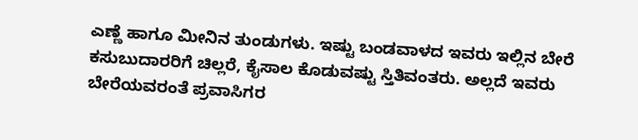ಎಣ್ಣೆ ಹಾಗೂ ಮೀನಿನ ತುಂಡುಗಳು. ಇಷ್ಟು ಬಂಡವಾಳದ ಇವರು ಇಲ್ಲಿನ ಬೇರೆ ಕಸುಬುದಾರರಿಗೆ ಚಿಲ್ಲರೆ, ಕೈಸಾಲ ಕೊಡುವಷ್ಟು ಸ್ತಿತಿವಂತರು. ಅಲ್ಲದೆ ಇವರು ಬೇರೆಯವರಂತೆ ಪ್ರವಾಸಿಗರ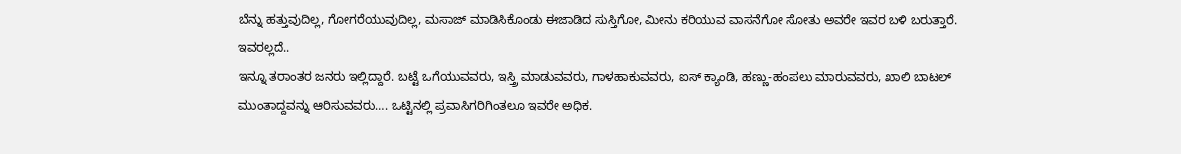ಬೆನ್ನು ಹತ್ತುವುದಿಲ್ಲ, ಗೋಗರೆಯುವುದಿಲ್ಲ, ಮಸಾಜ್ ಮಾಡಿಸಿಕೊಂಡು ಈಜಾಡಿದ ಸುಸ್ತಿಗೋ, ಮೀನು ಕರಿಯುವ ವಾಸನೆಗೋ ಸೋತು ಅವರೇ ಇವರ ಬಳಿ ಬರುತ್ತಾರೆ.
ಇವರಲ್ಲದೆ..
ಇನ್ನೂ ತರಾಂತರ ಜನರು ಇಲ್ಲಿದ್ದಾರೆ. ಬಟ್ಟೆ ಒಗೆಯುವವರು, ಇಸ್ತ್ರಿ ಮಾಡುವವರು, ಗಾಳಹಾಕುವವರು, ಐಸ್ ಕ್ಯಾಂಡಿ, ಹಣ್ಣು-ಹಂಪಲು ಮಾರುವವರು, ಖಾಲಿ ಬಾಟಲ್ ಮುಂತಾದ್ದವನ್ನು ಆರಿಸುವವರು…. ಒಟ್ಟಿನಲ್ಲಿ ಪ್ರವಾಸಿಗರಿಗಿಂತಲೂ ಇವರೇ ಅಧಿಕ.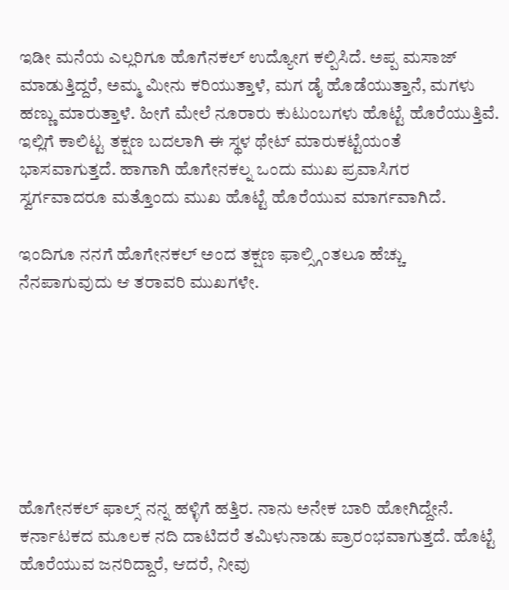ಇಡೀ ಮನೆಯ ಎಲ್ಲರಿಗೂ ಹೊಗೆನಕಲ್ ಉದ್ಯೋಗ ಕಲ್ಪಿಸಿದೆ. ಅಪ್ಪ ಮಸಾಜ್ ಮಾಡುತ್ತಿದ್ದರೆ, ಅಮ್ಮ ಮೀನು ಕರಿಯುತ್ತಾಳೆ, ಮಗ ಡೈ ಹೊಡೆಯುತ್ತಾನೆ, ಮಗಳು ಹಣ್ಣು ಮಾರುತ್ತಾಳೆ. ಹೀಗೆ ಮೇಲೆ ನೂರಾರು ಕುಟುಂಬಗಳು ಹೊಟ್ಟೆ ಹೊರೆಯುತ್ತಿವೆ. ಇಲ್ಲಿಗೆ ಕಾಲಿಟ್ಟ ತಕ್ಷಣ ಬದಲಾಗಿ ಈ ಸ್ಥಳ ಥೇಟ್ ಮಾರುಕಟ್ಟೆಯಂತೆ ಭಾಸವಾಗುತ್ತದೆ. ಹಾಗಾಗಿ ಹೊಗೇನಕಲ್ನ ಒಂದು ಮುಖ ಪ್ರವಾಸಿಗರ ಸ್ವರ್ಗವಾದರೂ ಮತ್ತೊಂದು ಮುಖ ಹೊಟ್ಟೆ ಹೊರೆಯುವ ಮಾರ್ಗವಾಗಿದೆ.

ಇಂದಿಗೂ ನನಗೆ ಹೊಗೇನಕಲ್ ಅಂದ ತಕ್ಷಣ ಫಾಲ್ಸ್ಗಿಂತಲೂ ಹೆಚ್ಚು ನೆನಪಾಗುವುದು ಆ ತರಾವರಿ ಮುಖಗಳೇ.







ಹೊಗೇನಕಲ್ ಫಾಲ್ಸ್ ನನ್ನ ಹಳ್ಳಿಗೆ ಹತ್ತಿರ. ನಾನು ಅನೇಕ ಬಾರಿ ಹೋಗಿದ್ದೇನೆ. ಕರ್ನಾಟಕದ ಮೂಲಕ ನದಿ ದಾಟಿದರೆ ತಮಿಳುನಾಡು ಪ್ರಾರಂಭವಾಗುತ್ತದೆ. ಹೊಟ್ಟೆ ಹೊರೆಯುವ ಜನರಿದ್ದಾರೆ, ಆದರೆ, ನೀವು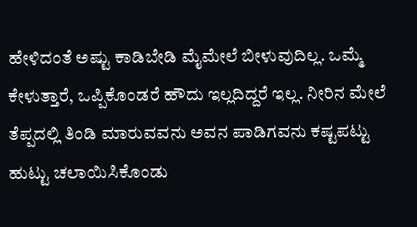ಹೇಳಿದಂತೆ ಅಷ್ಟು ಕಾಡಿಬೇಡಿ ಮೈಮೇಲೆ ಬೀಳುವುದಿಲ್ಲ. ಒಮ್ಮೆ ಕೇಳುತ್ತಾರೆ, ಒಪ್ಪಿಕೊಂಡರೆ ಹೌದು ಇಲ್ಲದಿದ್ದರೆ ಇಲ್ಲ. ನೀರಿನ ಮೇಲೆ ತೆಪ್ಪದಲ್ಲಿ ತಿಂಡಿ ಮಾರುವವನು ಅವನ ಪಾಡಿಗವನು ಕಷ್ಟಪಟ್ಟು ಹುಟ್ಟು ಚಲಾಯಿಸಿಕೊಂಡು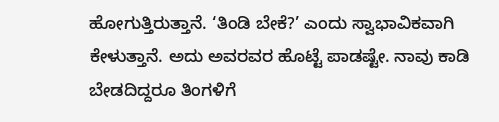ಹೋಗುತ್ತಿರುತ್ತಾನೆ. ‘ತಿಂಡಿ ಬೇಕೆ?’ ಎಂದು ಸ್ವಾಭಾವಿಕವಾಗಿ ಕೇಳುತ್ತಾನೆ. ಅದು ಅವರವರ ಹೊಟ್ಟೆ ಪಾಡಷ್ಟೇ. ನಾವು ಕಾಡಿ ಬೇಡದಿದ್ದರೂ ತಿಂಗಳಿಗೆ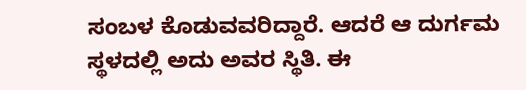ಸಂಬಳ ಕೊಡುವವರಿದ್ದಾರೆ. ಆದರೆ ಆ ದುರ್ಗಮ ಸ್ಥಳದಲ್ಲಿ ಅದು ಅವರ ಸ್ಥಿತಿ. ಈ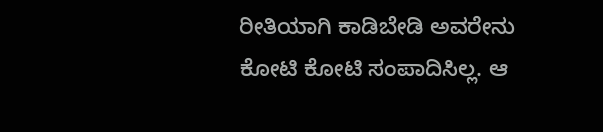ರೀತಿಯಾಗಿ ಕಾಡಿಬೇಡಿ ಅವರೇನು ಕೋಟಿ ಕೋಟಿ ಸಂಪಾದಿಸಿಲ್ಲ. ಆ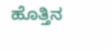ಹೊತ್ತಿನ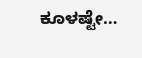ಕೂಳಷ್ಟೇ…